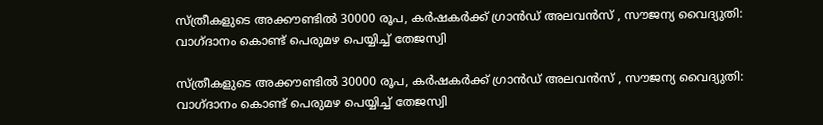സ്‌ത്രീകളുടെ അക്കൗണ്ടിൽ 30000 രൂപ, കർഷകർക്ക് ഗ്രാൻഡ് അലവൻസ് , സൗജന്യ വൈദ്യുതി: വാഗ്‌ദാനം കൊണ്ട് പെരുമഴ പെയ്യിച്ച്‌ തേജസ്വി

സ്‌ത്രീകളുടെ അക്കൗണ്ടിൽ 30000 രൂപ, കർഷകർക്ക് ഗ്രാൻഡ് അലവൻസ് , സൗജന്യ വൈദ്യുതി: വാഗ്‌ദാനം കൊണ്ട് പെരുമഴ പെയ്യിച്ച്‌ തേജസ്വി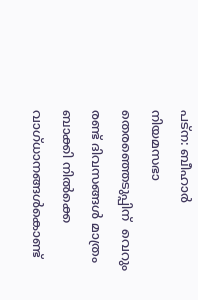പട്‌ന: ബീഹാർ  നിയമസഭാ തെരഞ്ഞെടുപ്പിന്  വെറും രണ്ട് ദിവസങ്ങൾ മാത്രം ബാക്കി നിൽക്കെ വാഗ്ധാനങ്ങൾകൊണ്ട്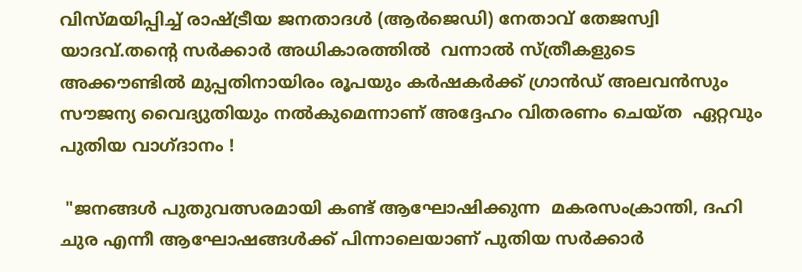വിസ്മയിപ്പിച്ച് രാഷ്‌ട്രീയ ജനതാദള്‍ (ആര്‍ജെഡി) നേതാവ് തേജസ്വി യാദവ്.തൻ്റെ സർക്കാർ അധികാരത്തിൽ  വന്നാൽ സ്‌ത്രീകളുടെ അക്കൗണ്ടിൽ മുപ്പതിനായിരം രൂപയും കർഷകർക്ക് ഗ്രാൻഡ് അലവൻസും സൗജന്യ വൈദ്യുതിയും നൽകുമെന്നാണ് അദ്ദേഹം വിതരണം ചെയ്ത  ഏറ്റവും പുതിയ വാഗ്‌ദാനം !

 "ജനങ്ങൾ പുതുവത്സരമായി കണ്ട് ആഘോഷിക്കുന്ന  മകരസംക്രാന്തി, ദഹി ചുര എന്നീ ആഘോഷങ്ങൾക്ക് പിന്നാലെയാണ് പുതിയ സർക്കാർ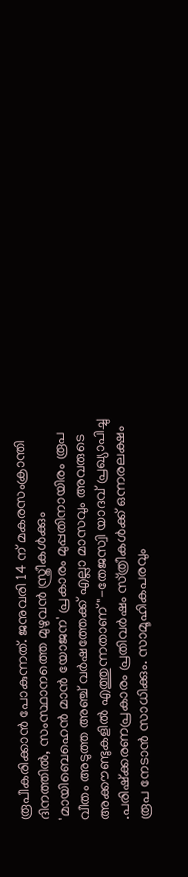രൂപീകരിക്കാൻ പോകുന്നത്. ജനുവരി 14 ന് മകരസംക്രാന്തി ദിനത്തിൽ, സംസ്ഥാനത്തെ മുഴുവൻ സ്ത്രീകൾക്കും 'മായിബെഹെൻ മാൻ യോജന' പ്രകാരം മുപ്പതിനായിരം രൂപ വീതം അടുത്ത അഞ്ച് വർഷത്തേക്ക് എല്ലാ മാസവും അവരുടെ അക്കൗണ്ടുകളിൽ എത്തുന്നതാണ് "-തേജസ്വി യാദവ് പ്രഖ്യാപിച്ചു .പരിഷ്‌ക്കരണപ്രകാരം പ്രതിവർഷം സ്‌ത്രീകൾക്ക് ഒന്നരലക്ഷം രൂപ നേടാൻ സാധിക്കും. സാമൂഹികപരവും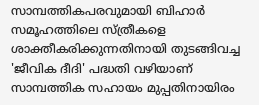സാമ്പത്തികപരവുമായി ബിഹാർ സമൂഹത്തിലെ സ്‌ത്രീകളെ ശാക്തീകരിക്കുന്നതിനായി തുടങ്ങിവച്ച 'ജീവിക ദീദി' പദ്ധതി വഴിയാണ് സാമ്പത്തിക സഹായം മുപ്പതിനായിരം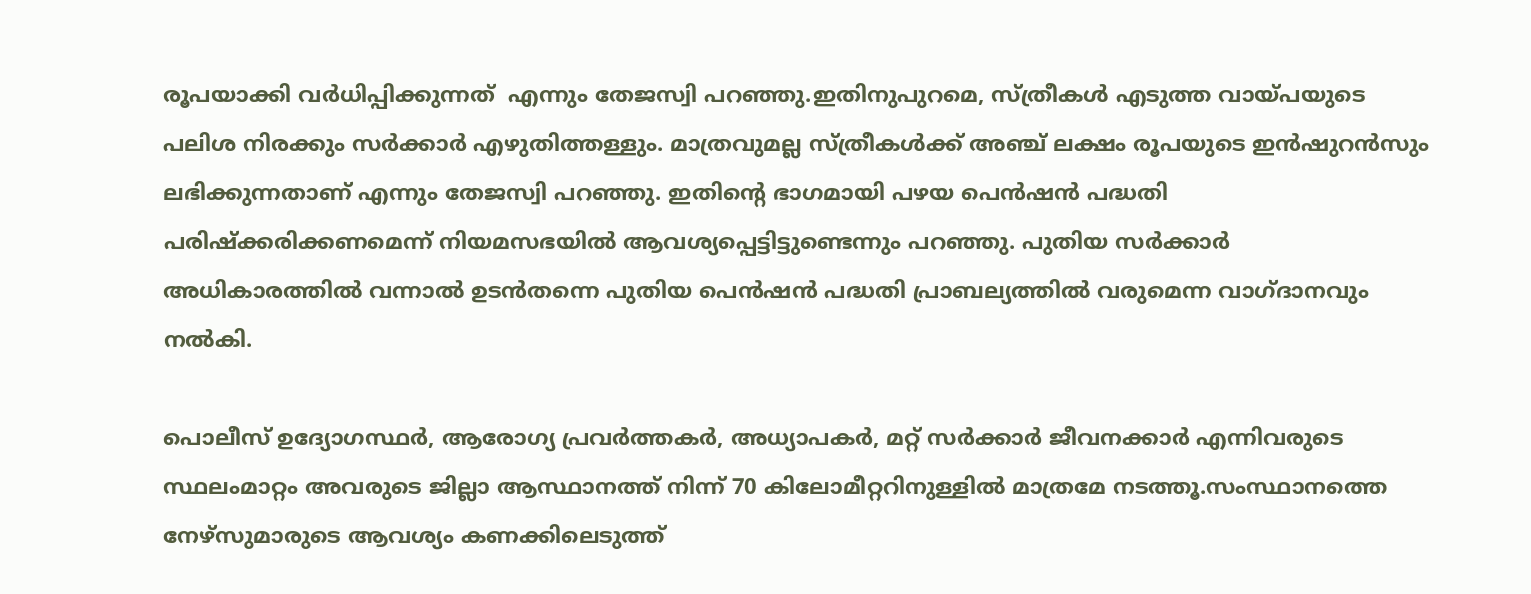രൂപയാക്കി വർധിപ്പിക്കുന്നത്  എന്നും തേജസ്വി പറഞ്ഞു.ഇതിനുപുറമെ, സ്‌ത്രീകൾ എടുത്ത വായ്‌പയുടെ പലിശ നിരക്കും സർക്കാർ എഴുതിത്തള്ളും. മാത്രവുമല്ല സ്‌ത്രീകൾക്ക് അഞ്ച് ലക്ഷം രൂപയുടെ ഇൻഷുറൻസും ലഭിക്കുന്നതാണ് എന്നും തേജസ്വി പറഞ്ഞു. ഇതിൻ്റെ ഭാഗമായി പഴയ പെൻഷൻ പദ്ധതി പരിഷ്‌ക്കരിക്കണമെന്ന് നിയമസഭയിൽ ആവശ്യപ്പെട്ടിട്ടുണ്ടെന്നും പറഞ്ഞു. പുതിയ സർക്കാർ അധികാരത്തിൽ വന്നാൽ ഉടൻതന്നെ പുതിയ പെൻഷൻ പദ്ധതി പ്രാബല്യത്തിൽ വരുമെന്ന വാഗ്‌ദാനവും നൽകി.

പൊലീസ് ഉദ്യോഗസ്ഥർ, ആരോഗ്യ പ്രവർത്തകർ, അധ്യാപകർ, മറ്റ് സർക്കാർ ജീവനക്കാർ എന്നിവരുടെ സ്ഥലംമാറ്റം അവരുടെ ജില്ലാ ആസ്ഥാനത്ത് നിന്ന് 70 കിലോമീറ്ററിനുള്ളിൽ മാത്രമേ നടത്തൂ.സംസ്ഥാനത്തെ നേഴ്‌സുമാരുടെ ആവശ്യം കണക്കിലെടുത്ത്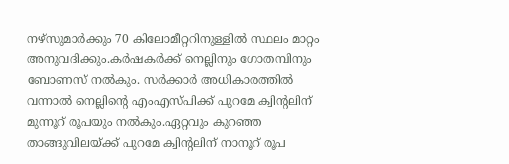നഴ്‌സുമാർക്കും 70 കിലോമീറ്ററിനുള്ളിൽ സ്ഥലം മാറ്റം അനുവദിക്കും.കർഷകർക്ക് നെല്ലിനും ഗോതമ്പിനും ബോണസ് നൽകും. സർക്കാർ അധികാരത്തിൽ വന്നാൽ നെല്ലിൻ്റെ എംഎസ്‌പിക്ക് പുറമേ ക്വിൻ്റലിന് മുന്നൂറ് രൂപയും നൽകും.ഏറ്റവും കുറഞ്ഞ താങ്ങുവിലയ്ക്ക് പുറമേ ക്വിൻ്റലിന് നാനൂറ് രൂപ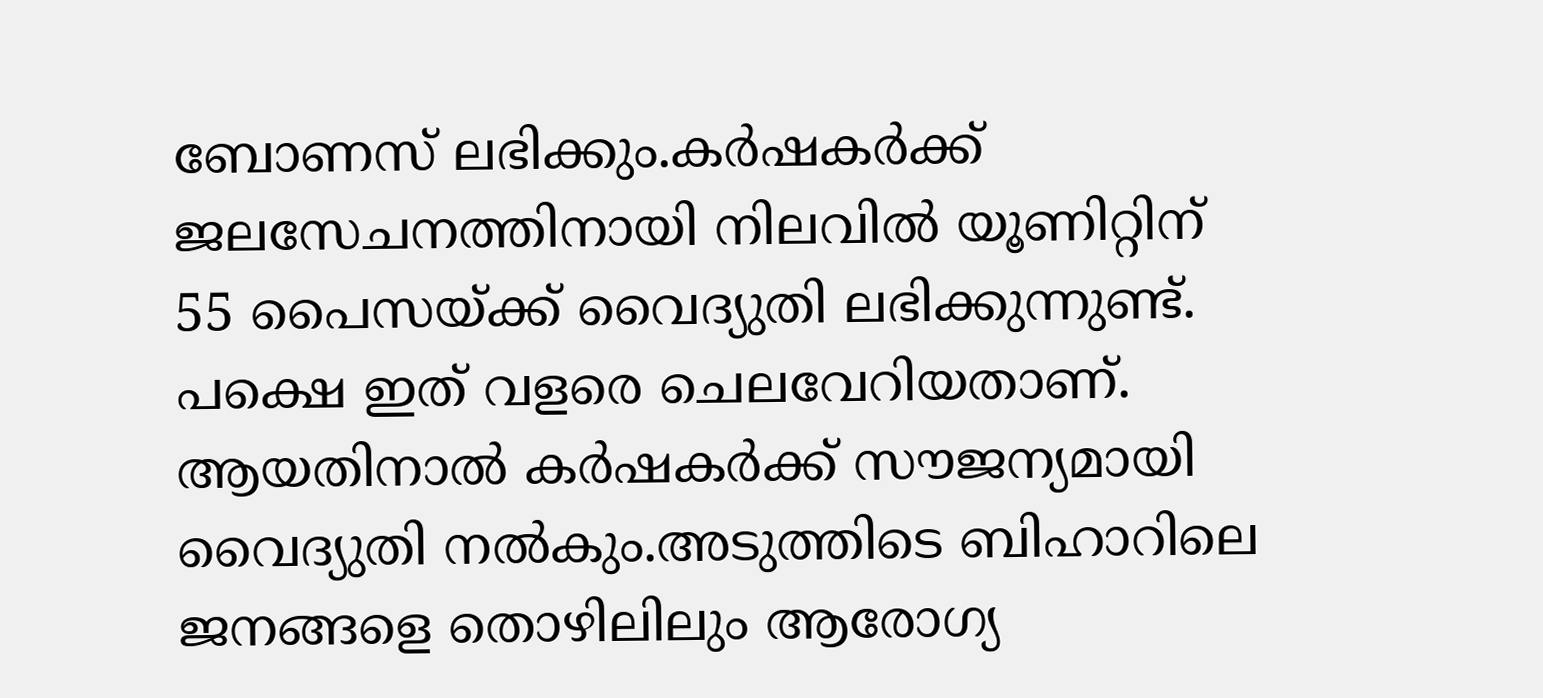ബോണസ് ലഭിക്കും.കർഷകർക്ക് ജലസേചനത്തിനായി നിലവിൽ യൂണിറ്റിന് 55 പൈസയ്‌ക്ക് വൈദ്യുതി ലഭിക്കുന്നുണ്ട്. പക്ഷെ ഇത് വളരെ ചെലവേറിയതാണ്. ആയതിനാൽ കർഷകർക്ക് സൗജന്യമായി വൈദ്യുതി നൽകും.അടുത്തിടെ ബിഹാറിലെ ജനങ്ങളെ തൊഴിലിലും ആരോഗ്യ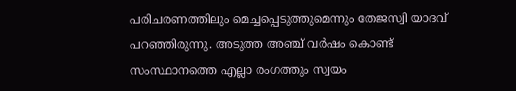പരിചരണത്തിലും മെച്ചപ്പെടുത്തുമെന്നും തേജസ്വി യാദവ് പറഞ്ഞിരുന്നു. അടുത്ത അഞ്ച് വർഷം കൊണ്ട് സംസ്ഥാനത്തെ എല്ലാ രംഗത്തും സ്വയം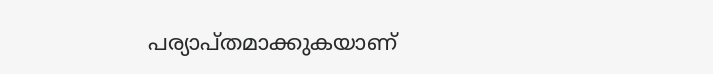പര്യാപ്‌തമാക്കുകയാണ്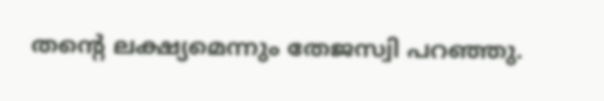തൻ്റെ ലക്ഷ്യമെന്നും തേജസ്വി പറഞ്ഞു.